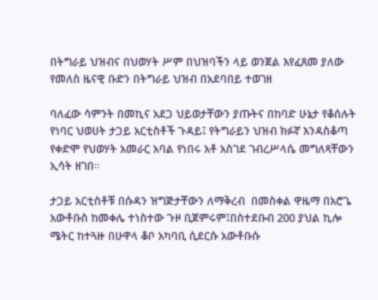በትግራይ ህዝብና በህወሃት ሥም በህዝባችን ላይ ወንጀል እየፈጸመ ያለው የመለስ ዜናዊ ቡድን በትግራይ ህዝብ በአደባበይ ተወገዘ

ባለፈው ሳምንት በመኪና አደጋ ህይወታቸውን ያጡትና በከባድ ሁኔታ የቆሰሉት የነባር ህወሀት ታጋይ አርቲስቶች ጉዳይ፤ የትግራይን ህዝብ ክፉኛ እንዳስቆጣ የቀድሞ የህወሃት አመራር አባል የነበሩ አቶ አስገደ ገብረሥላሴ መግለጻቸውን ኢሳት ዘገበ።

ታጋይ አርቲስቶቹ በሱዳን ዝግጅታቸውን ለማቅረብ  በመስቀል ዋዜማ በአሮጌ አውቶቡስ ከመቀሌ ተነስተው ጉዞ ቢጀምሩም፤በስተደቡብ 200 ያህል ኪሎ ሜትር ከተጓዙ በሁዋላ ቆቦ አካባቢ ሲደርሱ አውቶቡሱ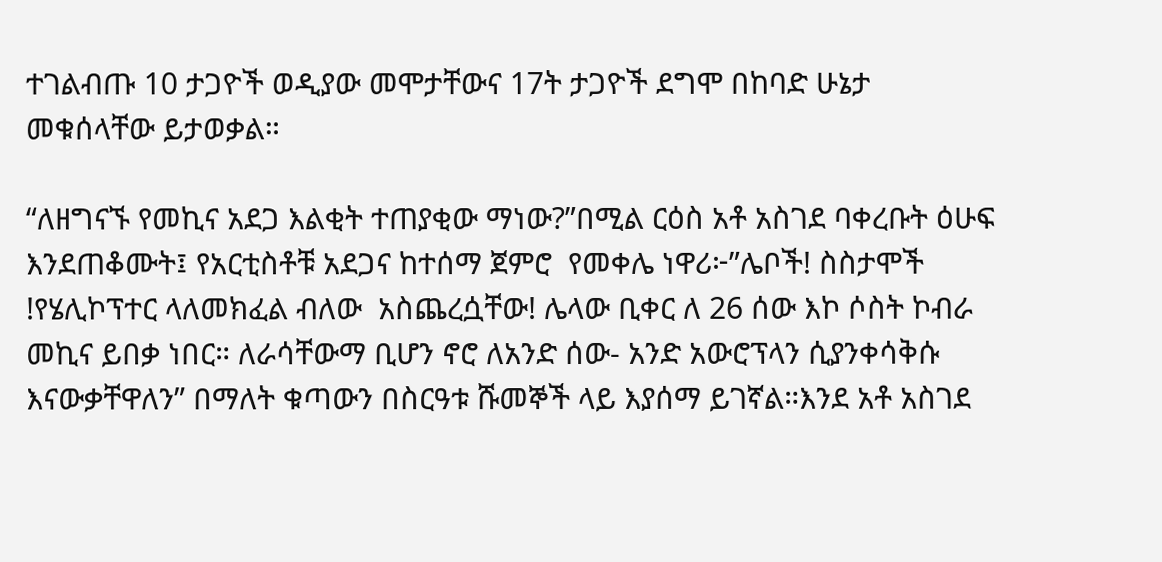ተገልብጡ 10 ታጋዮች ወዲያው መሞታቸውና 17ት ታጋዮች ደግሞ በከባድ ሁኔታ መቁሰላቸው ይታወቃል።

“ለዘግናኙ የመኪና አደጋ እልቂት ተጠያቂው ማነው?”በሚል ርዕስ አቶ አስገደ ባቀረቡት ዕሁፍ እንደጠቆሙት፤ የአርቲስቶቹ አደጋና ከተሰማ ጀምሮ  የመቀሌ ነዋሪ፦”ሌቦች! ስስታሞች !የሄሊኮፕተር ላለመክፈል ብለው  አስጨረሷቸው! ሌላው ቢቀር ለ 26 ሰው እኮ ሶስት ኮብራ መኪና ይበቃ ነበር። ለራሳቸውማ ቢሆን ኖሮ ለአንድ ሰው- አንድ አውሮፕላን ሲያንቀሳቅሱ እናውቃቸዋለን” በማለት ቁጣውን በስርዓቱ ሹመኞች ላይ እያሰማ ይገኛል።እንደ አቶ አስገደ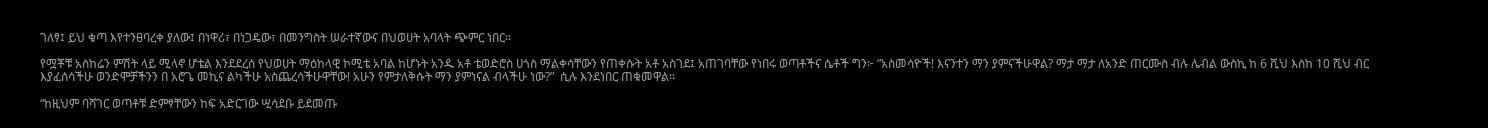ገለፃ፤ ይህ ቁጣ እየተንፀባረቀ ያለው፤ በነዋሪ፣ በነጋዴው፣ በመንግስት ሠራተኛውና በህወሀት አባላት ጭምር ነበር።

የሟቾቹ አስከሬን ምሽት ላይ ሚላኖ ሆቴል እንደደረሰ የህወሀት ማዕከላዊ ኮሚቴ አባል ከሆኑት አንዱ አቶ ቴወድሮስ ሀጎስ ማልቀሳቸውን የጠቀሱት አቶ አስገደ፤ አጠገባቸው የነበሩ ወጣቶችና ሴቶች ግን፦ ”አስመሳዮች! እናንተን ማን ያምናችሁዋል? ማታ ማታ ለአንድ ጠርሙስ ብሉ ሌብል ውስኪ ከ 6 ሺህ እስከ 10 ሺህ ብር እያፈሰሳችሁ ወንድሞቻችንን በ አሮጌ መኪና ልካችሁ አስጨረሳችሁዋቸው! አሁን የምታለቅሱት ማን ያምነናል ብላችሁ ነው?”  ሲሉ እንደነበር ጠቁመዋል።

“ከዚህም ባሻገር ወጣቶቹ ድምፃቸውን ከፍ አድርገው ሢሳደቡ ይደመጡ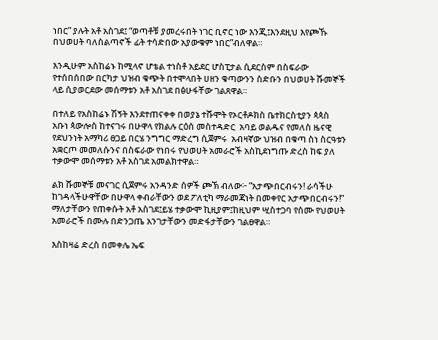ነበር” ያሉት አቶ አስገደ፤ “ወጣቶቹ ያመረሩበት ነገር ቢኖር ነው እንጂ፤እንደዚህ እየጮኹ በህወሀት ባለስልጣኖች ፊት ተሳድበው አያውቁም ነበር”ብለዋል።

እንዲሁም አስከሬኑ ከሚላኖ ሆቴል ተነስቶ አይደር ሆስፒታል ሲደርስም በስፍራው የተሰበሰበው በርካታ ህዝብ ቁጭት በተሞላበት ሀዘን ቁጣውንን ስድቡን በህወሀት ሹመኞች ላይ ሲያወርደው መሰማቱን አቶ አስገደ በፅሁፋቸው ገልጸዋል።

በተለይ የአስከሬኑ ሽኝት እንደተጠናቀቀ በወያኔ ተሹሞት የኦርቶዶክስ ቤተክርስቲያን ጳጳስ አቡነ ጳውሎስ ከተናገሩ በሁዋላ የክልሉ ርዕሰ መስተዳድር  አባይ ወልዱና የመለስ ዜናዊ የደህንነት አማካሪ ፀጋይ በርሄ ንግግር ማድረግ ሲጀምሩ  አብዛኛው ህዝብ በቁጣ ስነ ስርዓቱን አቋርጦ መመለሱንና በስፍራው የነበሩ የህወሀት አመራሮች አስኪደነግጡ ድረስ ከፍ ያለ ተቃውሞ መሰማቱን አቶ አስገደ አመልክተዋል።

ልክ ሹመኞቹ መናገር ሲጀምሩ አንዳንድ ሰዎች ጮኽ ብለው፦ ”አታጭበርብሩን! ራሳችሁ ከገዳላችሁዋቸው በሁዋላ ቀብራቸውን ወደ ፖለቲካ ማራመጃነት በመቀየር አታጭበርብሩን!” ማለታቸውን የጠቀሱት አቶ አስገደ፤ይሄ ተቃውሞ ኪዚያም፤ከዚህም ሢስተጋባ የሰሙ የህወሀት አመራሮች በሙሉ በድንጋጤ አንገታቸውን መድፋታቸውን ገልፀዋል።

እስከዛሬ ድረስ በመቀሌ ኤፍ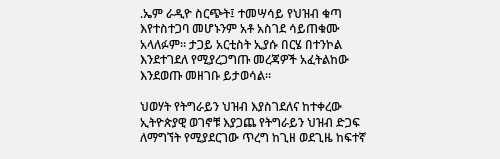.ኤም ራዲዮ ስርጭት፤ ተመሣሳይ የህዝብ ቁጣ እየተስተጋባ መሆኑንም አቶ አስገደ ሳይጠቁሙ አላለፉም። ታጋይ አርቲስት ኢያሱ በርሄ በተንኮል እንደተገደለ የሚያረጋግጡ መረጃዎች አፈትልከው እንደወጡ መዘገቡ ይታወሳል።

ህወሃት የትግራይን ህዝብ እያስገደለና ከተቀረው ኢትዮጵያዊ ወገኖቹ እያጋጨ የትግራይን ህዝብ ድጋፍ ለማግኘት የሚያደርገው ጥረግ ከጊዘ ወደጊዜ ከፍተኛ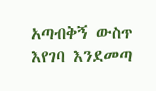አጣብቅኝ ውስጥ እየገባ እንደመጣ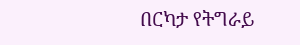በርካታ የትግራይ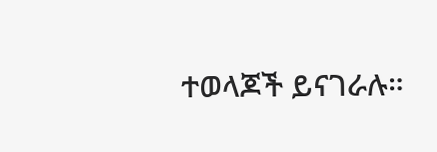ተወላጆች ይናገራሉ።